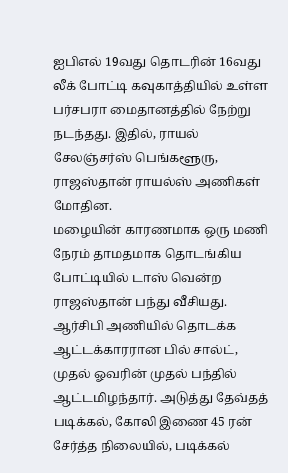ஐபிஎல் 19வது தொடரின் 16வது லீக் போட்டி கவுகாத்தியில் உள்ள பர்சபரா மைதானத்தில் நேற்று நடந்தது. இதில், ராயல் சேலஞ்சர்ஸ் பெங்களூரு, ராஜஸ்தான் ராயல்ஸ் அணிகள் மோதின.
மழையின் காரணமாக ஒரு மணி நேரம் தாமதமாக தொடங்கிய போட்டியில் டாஸ் வென்ற ராஜஸ்தான் பந்து வீசியது. ஆர்சிபி அணியில் தொடக்க ஆட்டக்காரரான பில் சால்ட், முதல் ஓவரின் முதல் பந்தில் ஆட்டமிழந்தார். அடுத்து தேவ்தத் படிக்கல், கோலி இணை 45 ரன் சேர்த்த நிலையில், படிக்கல்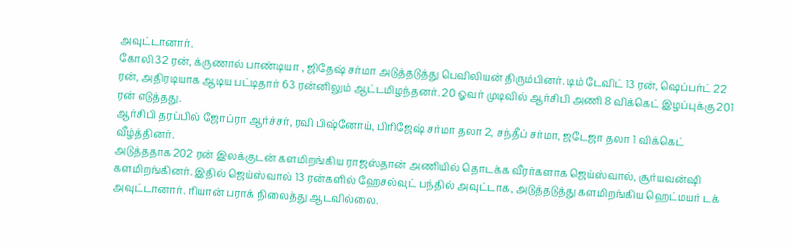அவுட்டானார்.
கோலி 32 ரன், க்ருணால் பாண்டியா , ஜிதேஷ் சர்மா அடுத்தடுத்து பெவிலியன் திரும்பினர். டிம் டேவிட் 13 ரன், ஷெப்பர்ட் 22 ரன், அதிரடியாக ஆடிய பட்டிதார் 63 ரன்னிலும் ஆட்டமிழந்தனர். 20 ஓவர் முடிவில் ஆர்சிபி அணி 8 விக்கெட் இழப்புக்கு 201 ரன் எடுத்தது.
ஆர்சிபி தரப்பில் ஜோப்ரா ஆர்ச்சர், ரவி பிஷ்னோய், பிரிஜேஷ் சர்மா தலா 2, சந்தீப் சர்மா, ஜடேஜா தலா 1 விக்கெட் வீழ்த்தினர்.
அடுத்ததாக 202 ரன் இலக்குடன் களமிறங்கிய ராஜஸ்தான் அணியில் தொடக்க வீரர்களாக ஜெய்ஸ்வால், சூர்யவன்ஷி களமிறங்கினர். இதில் ஜெய்ஸ்வால் 13 ரன்களில் ஹேசல்வுட் பந்தில் அவுட்டாக, அடுத்தடுத்து களமிறங்கிய ஹெட்மயர் டக் அவுட்டானார். ரியான் பராக் நிலைத்து ஆடவில்லை.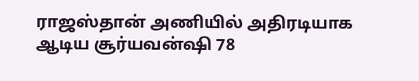ராஜஸ்தான் அணியில் அதிரடியாக ஆடிய சூர்யவன்ஷி 78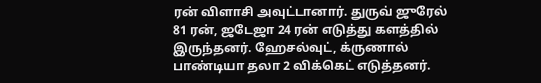ரன் விளாசி அவுட்டானார். துருவ் ஜுரேல் 81 ரன், ஜடேஜா 24 ரன் எடுத்து களத்தில் இருந்தனர். ஹேசல்வுட், க்ருணால் பாண்டியா தலா 2 விக்கெட் எடுத்தனர்.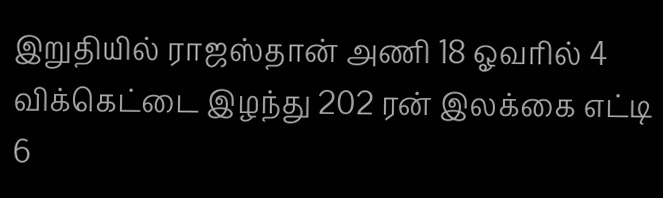இறுதியில் ராஜஸ்தான் அணி 18 ஓவரில் 4 விக்கெட்டை இழந்து 202 ரன் இலக்கை எட்டி 6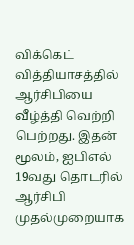விக்கெட் வித்தியாசத்தில் ஆர்சிபியை வீழ்த்தி வெற்றி பெற்றது. இதன் மூலம், ஐபிஎல் 19வது தொடரில் ஆர்சிபி முதல்முறையாக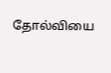தோல்வியை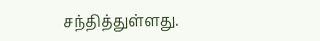சந்தித்துள்ளது.